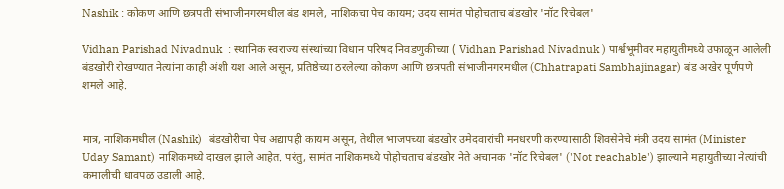Nashik : कोकण आणि छत्रपती संभाजीनगरमधील बंड शमले, नाशिकचा पेच कायम; उदय सामंत पोहोचताच बंडखोर 'नॉट रिचेबल'

Vidhan Parishad Nivadnuk  : स्थानिक स्वराज्य संस्थांच्या विधान परिषद निवडणुकीच्या ( Vidhan Parishad Nivadnuk ) पार्श्वभूमीवर महायुतीमध्ये उफाळून आलेली बंडखोरी रोखण्यात नेत्यांना काही अंशी यश आले असून, प्रतिष्ठेच्या ठरलेल्या कोकण आणि छत्रपती संभाजीनगरमधील (Chhatrapati Sambhajinagar) बंड अखेर पूर्णपणे शमले आहे.


मात्र, नाशिकमधील (Nashik)  बंडखोरीचा पेच अद्यापही कायम असून, तेथील भाजपच्या बंडखोर उमेदवारांची मनधरणी करण्यासाठी शिवसेनेचे मंत्री उदय सामंत (Minister Uday Samant) नाशिकमध्ये दाखल झाले आहेत. परंतु, सामंत नाशिकमध्ये पोहोचताच बंडखोर नेते अचानक 'नॉट रिचेबल' ('Not reachable') झाल्याने महायुतीच्या नेत्यांची कमालीची धावपळ उडाली आहे.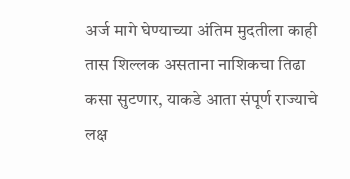अर्ज मागे घेण्याच्या अंतिम मुदतीला काही तास शिल्लक असताना नाशिकचा तिढा कसा सुटणार, याकडे आता संपूर्ण राज्याचे लक्ष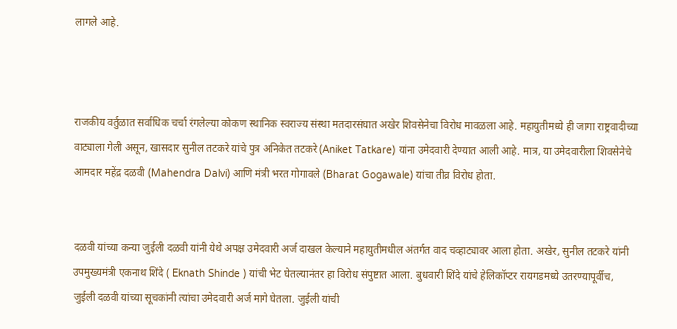लागले आहे.



राजकीय वर्तुळात सर्वाधिक चर्चा रंगलेल्या कोकण स्थानिक स्वराज्य संस्था मतदारसंघात अखेर शिवसेनेचा विरोध मावळला आहे. महायुतीमध्ये ही जागा राष्ट्रवादीच्या वाट्याला गेली असून, खासदार सुनील तटकरे यांचे पुत्र अनिकेत तटकरे (Aniket Tatkare) यांना उमेदवारी देण्यात आली आहे. मात्र, या उमेदवारीला शिवसेनेचे आमदार महेंद्र दळवी (Mahendra Dalvi) आणि मंत्री भरत गोगावले (Bharat Gogawale) यांचा तीव्र विरोध होता.


दळवी यांच्या कन्या जुईली दळवी यांनी येथे अपक्ष उमेदवारी अर्ज दाखल केल्याने महायुतीमधील अंतर्गत वाद चव्हाट्यावर आला होता. अखेर, सुनील तटकरे यांनी उपमुख्यमंत्री एकनाथ शिंदे ( Eknath Shinde ) यांची भेट घेतल्यानंतर हा विरोध संपुष्टात आला. बुधवारी शिंदे यांचे हेलिकॉप्टर रायगडमध्ये उतरण्यापूर्वीच, जुईली दळवी यांच्या सूचकांनी त्यांचा उमेदवारी अर्ज मागे घेतला. जुईली यांची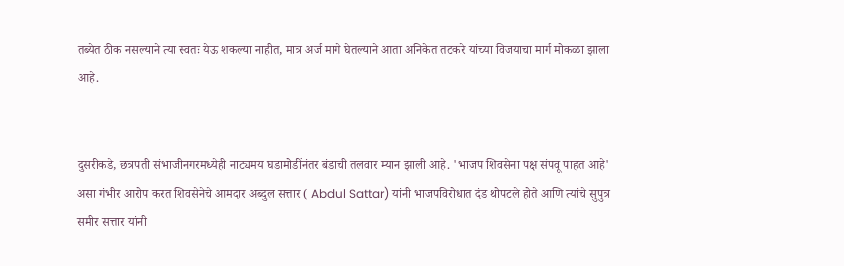तब्येत ठीक नसल्याने त्या स्वतः येऊ शकल्या नाहीत, मात्र अर्ज मागे घेतल्याने आता अनिकेत तटकरे यांच्या विजयाचा मार्ग मोकळा झाला आहे.


दुसरीकडे, छत्रपती संभाजीनगरमध्येही नाट्यमय घडामोडींनंतर बंडाची तलवार म्यान झाली आहे. 'भाजप शिवसेना पक्ष संपवू पाहत आहे' असा गंभीर आरोप करत शिवसेनेचे आमदार अब्दुल सत्तार ( Abdul Sattar) यांनी भाजपविरोधात दंड थोपटले होते आणि त्यांचे सुपुत्र समीर सत्तार यांनी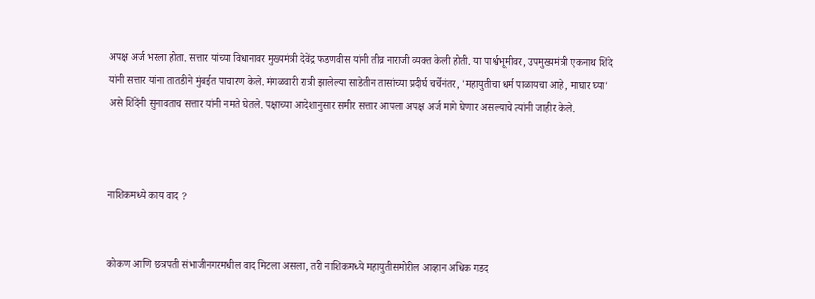अपक्ष अर्ज भरला होता. सत्तार यांच्या विधानावर मुख्यमंत्री देवेंद्र फडणवीस यांनी तीव्र नाराजी व्यक्त केली होती. या पार्श्वभूमीवर, उपमुख्यमंत्री एकनाथ शिंदे यांनी सत्तार यांना तातडीने मुंबईत पाचारण केले. मंगळवारी रात्री झालेल्या साडेतीन तासांच्या प्रदीर्घ चर्चेनंतर, 'महायुतीचा धर्म पाळायचा आहे, माघार घ्या' असे शिंदेंनी सुनावताच सत्तार यांनी नमते घेतले. पक्षाच्या आदेशानुसार समीर सत्तार आपला अपक्ष अर्ज मागे घेणार असल्याचे त्यांनी जाहीर केले.



नाशिकमध्ये काय वाद ?


कोकण आणि छत्रपती संभाजीनगरमधील वाद मिटला असला, तरी नाशिकमध्ये महायुतीसमोरील आव्हान अधिक गडद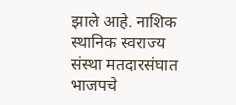झाले आहे. नाशिक स्थानिक स्वराज्य संस्था मतदारसंघात भाजपचे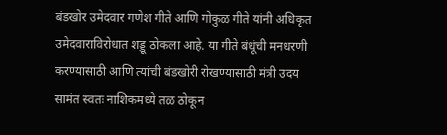बंडखोर उमेदवार गणेश गीते आणि गोकुळ गीते यांनी अधिकृत उमेदवाराविरोधात शड्डू ठोकला आहे. या गीते बंधूंची मनधरणी करण्यासाठी आणि त्यांची बंडखोरी रोखण्यासाठी मंत्री उदय सामंत स्वतः नाशिकमध्ये तळ ठोकून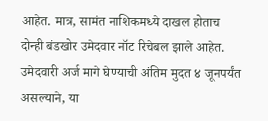आहेत. मात्र, सामंत नाशिकमध्ये दाखल होताच दोन्ही बंडखोर उमेदवार नॉट रिचेबल झाले आहेत. उमेदवारी अर्ज मागे घेण्याची अंतिम मुदत ४ जूनपर्यंत असल्याने, या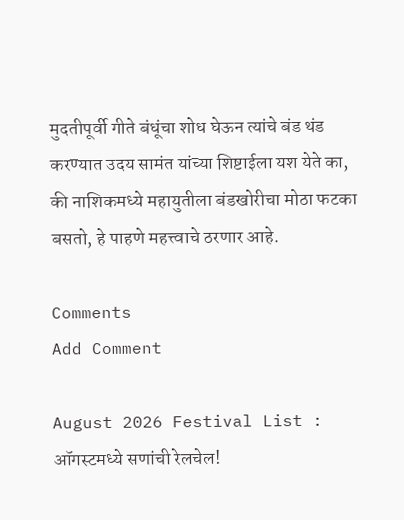मुदतीपूर्वी गीते बंधूंचा शोध घेऊन त्यांचे बंड थंड करण्यात उदय सामंत यांच्या शिष्टाईला यश येते का, की नाशिकमध्ये महायुतीला बंडखोरीचा मोठा फटका बसतो, हे पाहणे महत्त्वाचे ठरणार आहे.

Comments
Add Comment

August 2026 Festival List : ऑगस्टमध्ये सणांची रेलचेल!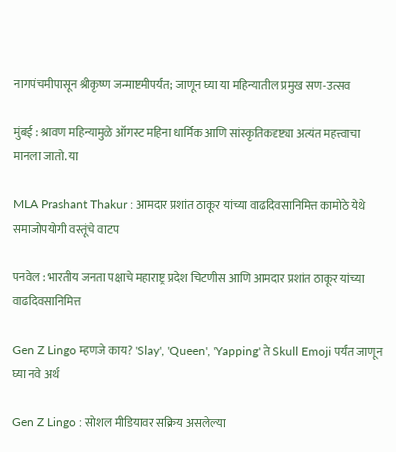नागपंचमीपासून श्रीकृष्ण जन्माष्टमीपर्यंत; जाणून घ्या या महिन्यातील प्रमुख सण-उत्सव

मुंबई : श्रावण महिन्यामुळे ऑगस्ट महिना धार्मिक आणि सांस्कृतिकदृष्ट्या अत्यंत महत्त्वाचा मानला जातो. या

MLA Prashant Thakur : आमदार प्रशांत ठाकूर यांच्या वाढदिवसानिमित्त कामोठे येथे समाजोपयोगी वस्तूंचे वाटप

पनवेल : भारतीय जनता पक्षाचे महाराष्ट्र प्रदेश चिटणीस आणि आमदार प्रशांत ठाकूर यांच्या वाढदिवसानिमित्त

Gen Z Lingo म्हणजे काय? 'Slay', 'Queen', 'Yapping' ते Skull Emoji पर्यंत जाणून घ्या नवे अर्थ

Gen Z Lingo : सोशल मीडियावर सक्रिय असलेल्या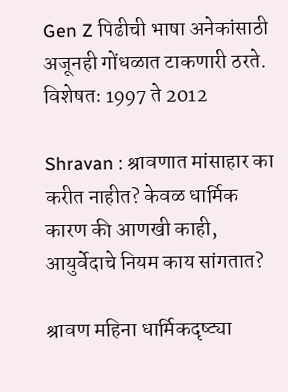Gen Z पिढीची भाषा अनेकांसाठी अजूनही गोंधळात टाकणारी ठरते. विशेषतः 1997 ते 2012

Shravan : श्रावणात मांसाहार का करीत नाहीत? केवळ धार्मिक कारण की आणखी काही, आयुर्वेदाचे नियम काय सांगतात?

श्रावण महिना धार्मिकदृष्ट्या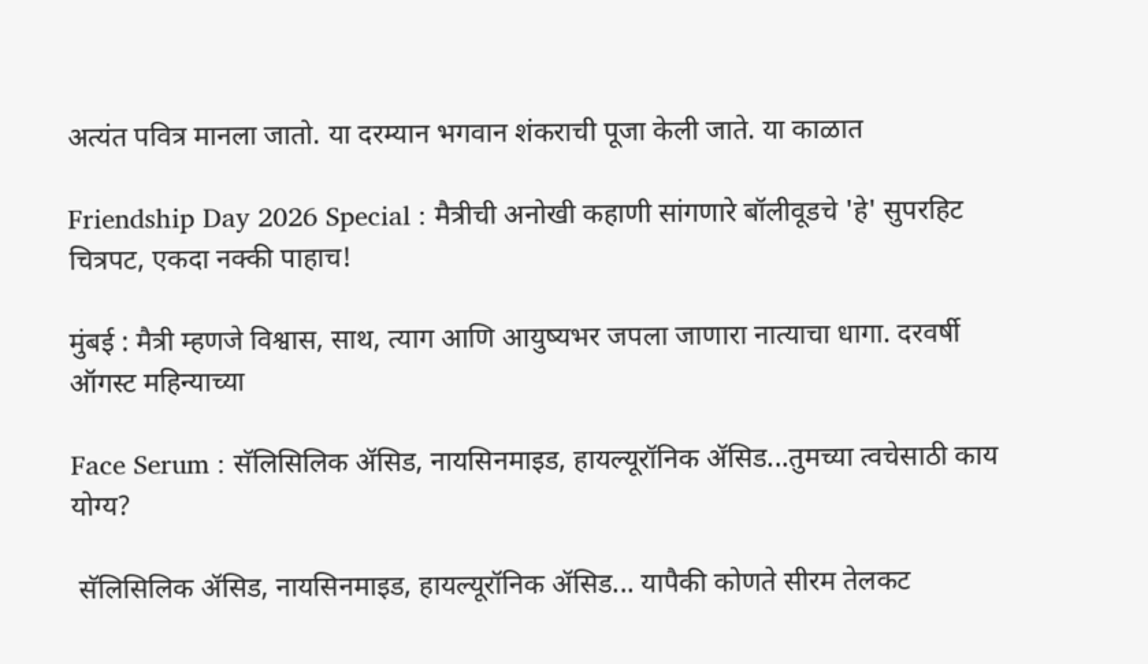अत्यंत पवित्र मानला जातो. या दरम्यान भगवान शंकराची पूजा केली जाते. या काळात

Friendship Day 2026 Special : मैत्रीची अनोखी कहाणी सांगणारे बॉलीवूडचे 'हे' सुपरहिट चित्रपट, एकदा नक्की पाहाच!

मुंबई : मैत्री म्हणजे विश्वास, साथ, त्याग आणि आयुष्यभर जपला जाणारा नात्याचा धागा. दरवर्षी ऑगस्ट महिन्याच्या

Face Serum : सॅलिसिलिक ॲसिड, नायसिनमाइड, हायल्यूरॉनिक ॲसिड...तुमच्या त्वचेसाठी काय योग्य?

 सॅलिसिलिक ॲसिड, नायसिनमाइड, हायल्यूरॉनिक ॲसिड... यापैकी कोणते सीरम तेलकट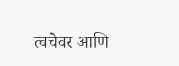त्वचेवर आणि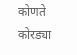कोणते कोरड्या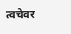त्वचेवर